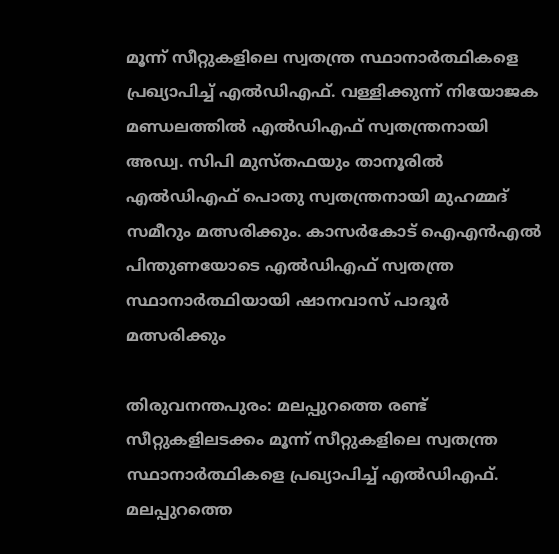മൂന്ന് സീറ്റുകളിലെ സ്വതന്ത്ര സ്ഥാനാര്‍ത്ഥികളെ പ്രഖ്യാപിച്ച് എൽഡിഎഫ്. വള്ളിക്കുന്ന് നിയോജക മണ്ഡലത്തിൽ എൽഡിഎഫ് സ്വതന്ത്രനായി അഡ്വ. സിപി മുസ്തഫയും താനൂരിൽ എൽഡിഎഫ് പൊതു സ്വതന്ത്രനായി മുഹമ്മദ് സമീറും മത്സരിക്കും. കാസര്‍കോട് ഐഎൻഎൽ പിന്തുണയോടെ എൽഡിഎഫ് സ്വതന്ത്ര സ്ഥാനാര്‍ത്ഥിയായി ഷാനവാസ് പാദൂര്‍ മത്സരിക്കും

തിരുവനന്തപുരം: മലപ്പുറത്തെ രണ്ട് സീറ്റുകളിലടക്കം മൂന്ന് സീറ്റുകളിലെ സ്വതന്ത്ര സ്ഥാനാര്‍ത്ഥികളെ പ്രഖ്യാപിച്ച് എൽഡിഎഫ്. മലപ്പുറത്തെ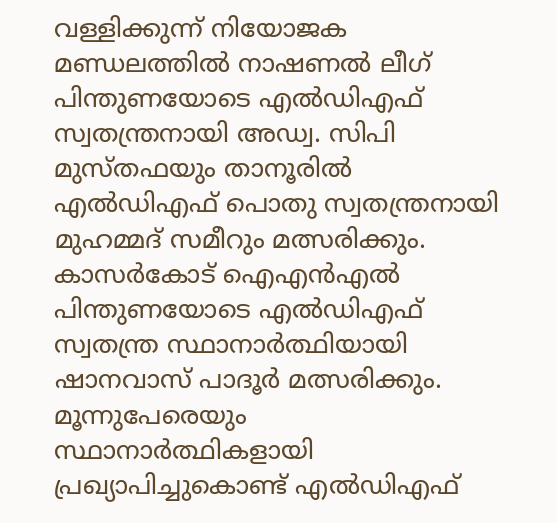വള്ളിക്കുന്ന് നിയോജക മണ്ഡലത്തിൽ നാഷണൽ ലീഗ് പിന്തുണയോടെ എൽഡിഎഫ് സ്വതന്ത്രനായി അഡ്വ. സിപി മുസ്തഫയും താനൂരിൽ എൽഡിഎഫ് പൊതു സ്വതന്ത്രനായി മുഹമ്മദ് സമീറും മത്സരിക്കും. കാസര്‍കോട് ഐഎൻഎൽ പിന്തുണയോടെ എൽഡിഎഫ് സ്വതന്ത്ര സ്ഥാനാര്‍ത്ഥിയായി ഷാനവാസ് പാദൂര്‍ മത്സരിക്കും. മൂന്നുപേരെയും സ്ഥാനാര്‍ത്ഥികളായി പ്രഖ്യാപിച്ചുകൊണ്ട് എൽഡിഎഫ്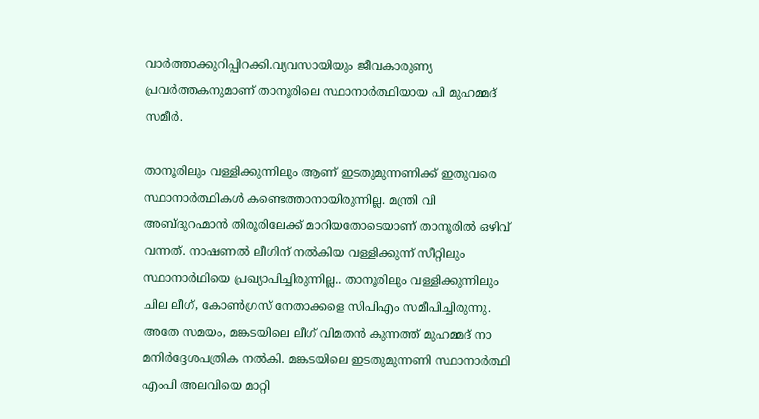വാര്‍ത്താക്കുറിപ്പിറക്കി.വ്യവസായിയും ജീവകാരുണ്യ പ്രവര്‍ത്തകനുമാണ് താനൂരിലെ സ്ഥാനാര്‍ത്ഥിയായ പി മുഹമ്മദ് സമീര്‍.

താനൂരിലും വള്ളിക്കുന്നിലും ആണ് ഇടതുമുന്നണിക്ക് ഇതുവരെ സ്ഥാനാർത്ഥികൾ കണ്ടെത്താനായിരുന്നില്ല. മന്ത്രി വി അബ്ദുറഹ്മാൻ തിരൂരിലേക്ക് മാറിയതോടെയാണ് താനൂരിൽ ഒഴിവ് വന്നത്. നാഷണൽ ലീഗിന് നൽകിയ വള്ളിക്കുന്ന് സീറ്റിലും സ്ഥാനാർഥിയെ പ്രഖ്യാപിച്ചിരുന്നില്ല.. താനൂരിലും വള്ളിക്കുന്നിലും ചില ലീഗ്, കോൺഗ്രസ് നേതാക്കളെ സിപിഎം സമീപിച്ചിരുന്നു. അതേ സമയം, മങ്കടയിലെ ലീഗ് വിമതൻ കുന്നത്ത് മുഹമ്മദ്‌ നാ മനിർദ്ദേശപത്രിക നൽകി. മങ്കടയിലെ ഇടതുമുന്നണി സ്ഥാനാർത്ഥി എംപി അലവിയെ മാറ്റി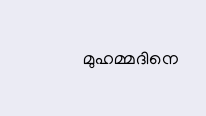മുഹമ്മദിനെ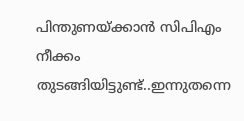പിന്തുണയ്ക്കാൻ സിപിഎം നീക്കം തുടങ്ങിയിട്ടുണ്ട്..ഇന്നുതന്നെ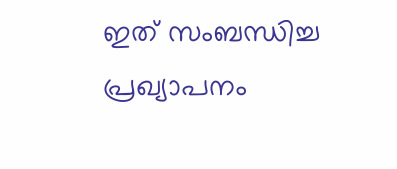ഇത് സംബന്ധിച്ച പ്രഖ്യാപനം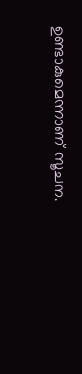ഉണ്ടാകുമെന്നാണ് സൂചന.